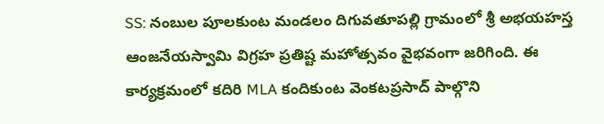SS: నంబుల పూలకుంట మండలం దిగువతూపల్లి గ్రామంలో శ్రీ అభయహస్త ఆంజనేయస్వామి విగ్రహ ప్రతిష్ట మహోత్సవం వైభవంగా జరిగింది. ఈ కార్యక్రమంలో కదిరి MLA కందికుంట వెంకటప్రసాద్ పాల్గొని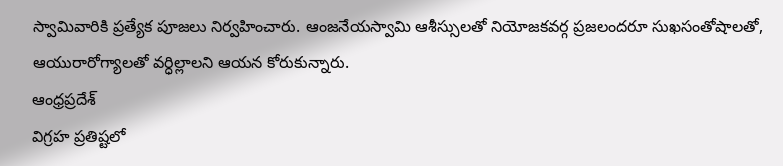స్వామివారికి ప్రత్యేక పూజలు నిర్వహించారు. ఆంజనేయస్వామి ఆశీస్సులతో నియోజకవర్గ ప్రజలందరూ సుఖసంతోషాలతో, ఆయురారోగ్యాలతో వర్ధిల్లాలని ఆయన కోరుకున్నారు.
ఆంధ్రప్రదేశ్
విగ్రహ ప్రతిష్టలో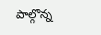పాల్గొన్న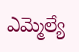ఎమ్మెల్యే